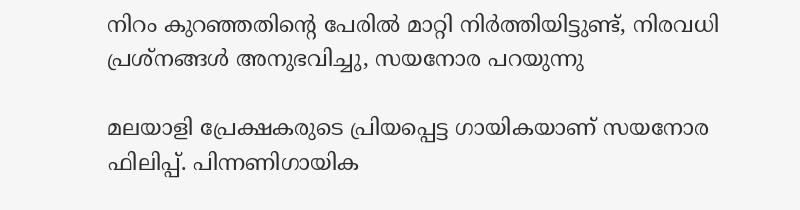നിറം കുറഞ്ഞതിന്റെ പേരിൽ മാറ്റി നിർത്തിയിട്ടുണ്ട്, നിരവധി പ്രശ്നങ്ങൾ അനുഭവിച്ചു, സയനോര പറയുന്നു

മലയാളി പ്രേക്ഷകരുടെ പ്രിയപ്പെട്ട ഗായികയാണ് സയനോര ഫിലിപ്പ്. പിന്നണിഗായിക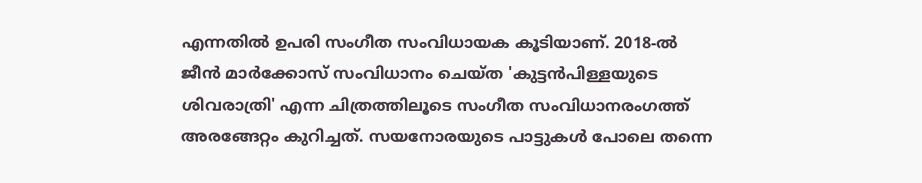എന്നതിൽ ഉപരി സംഗീത സംവിധായക കൂടിയാണ്. 2018-ൽ ജീൻ മാർക്കോസ് സംവിധാനം ചെയ്ത 'കുട്ടൻപിള്ളയുടെ ശിവരാത്രി' എന്ന ചിത്രത്തിലൂടെ സംഗീത സംവിധാനരംഗത്ത് അരങ്ങേറ്റം കുറിച്ചത്. സയനോരയുടെ പാട്ടുകൾ പോലെ തന്നെ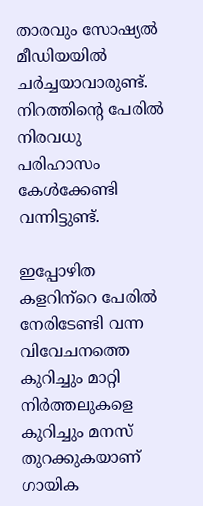താരവും സോഷ്യൽ മീഡിയയിൽ ചർച്ചയാവാരുണ്ട്. നിറത്തിന്റെ പേരിൽ നിരവധു പരിഹാസം കേൾക്കേണ്ടി വന്നിട്ടുണ്ട്.

ഇപ്പോഴിത കളറിന്‌റെ പേരിൽ നേരിടേണ്ടി വന്ന വിവേചനത്തെ കുറിച്ചും മാറ്റി നിർത്തലുകളെ കുറിച്ചും മനസ് തുറക്കുകയാണ് ഗായിക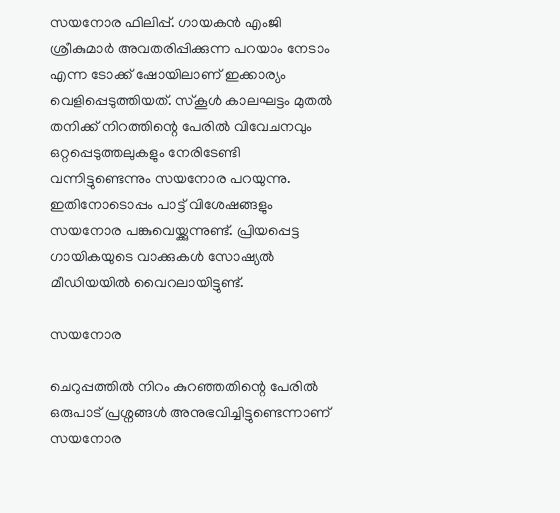സയനോര ഫിലിപ്പ്. ഗായകൻ എംജി ശ്രീകുമാർ അവതരിപ്പിക്കുന്ന പറയാം നേടാം എന്ന ടോക്ക് ഷോയിലാണ് ഇക്കാര്യം വെളിപ്പെടുത്തിയത്. സ്കൂൾ കാലഘട്ടം മുതൽ തനിക്ക് നിറത്തിന്റെ പേരിൽ വിവേചനവും ഒറ്റപ്പെടുത്തലുകളും നേരിടേണ്ടി വന്നിട്ടുണ്ടെന്നും സയനോര പറയുന്നു. ഇതിനോടൊപ്പം പാട്ട് വിശേഷങ്ങളും സയനോര പങ്കുവെയ്ക്കുന്നുണ്ട്. പ്രിയപ്പെട്ട ഗായികയുടെ വാക്കുകൾ സോഷ്യൽ മീഡിയയിൽ വൈറലായിട്ടുണ്ട്.

സയനോര

ചെറുപ്പത്തിൽ നിറം കുറഞ്ഞതിന്റെ പേരിൽ ഒരുപാട് പ്രശ്നങ്ങൾ അനുഭവിച്ചിട്ടുണ്ടെന്നാണ് സയനോര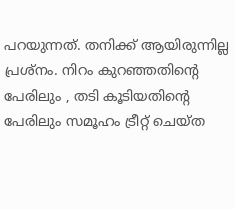പറയുന്നത്. തനിക്ക് ആയിരുന്നില്ല പ്രശ്നം. നിറം കുറഞ്ഞതിന്റെ പേരിലും , തടി കൂടിയതിന്റെ പേരിലും സമൂഹം ട്രീറ്റ് ചെയ്ത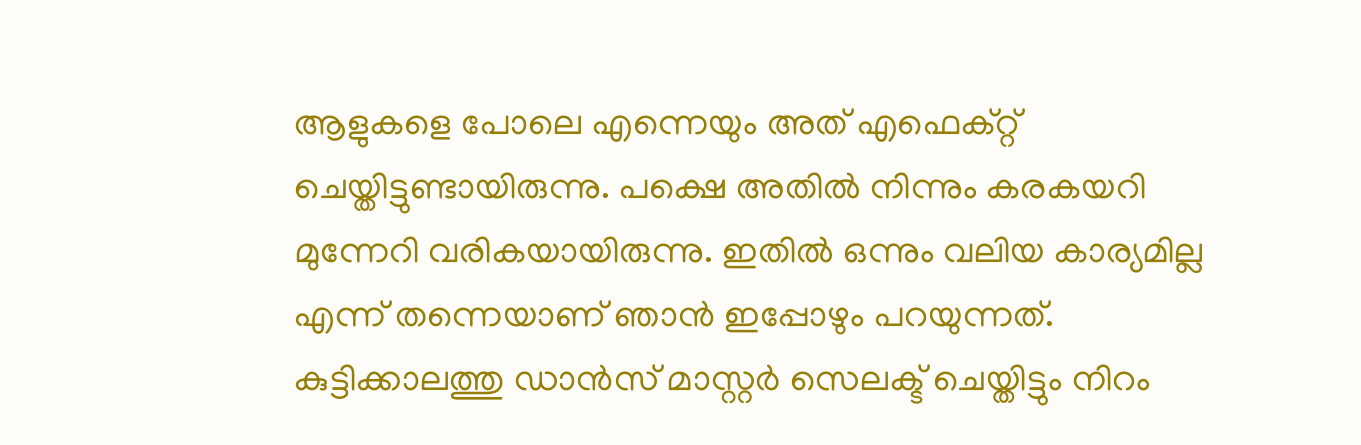ആളുകളെ പോലെ എന്നെയും അത് എഫെക്റ്റ് ചെയ്തിട്ടുണ്ടായിരുന്നു. പക്ഷെ അതിൽ നിന്നും കരകയറി മുന്നേറി വരികയായിരുന്നു. ഇതിൽ ഒന്നും വലിയ കാര്യമില്ല എന്ന് തന്നെയാണ് ഞാൻ ഇപ്പോഴും പറയുന്നത്. കുട്ടിക്കാലത്തു ഡാൻസ് മാസ്റ്റർ സെലക്ട് ചെയ്തിട്ടും നിറം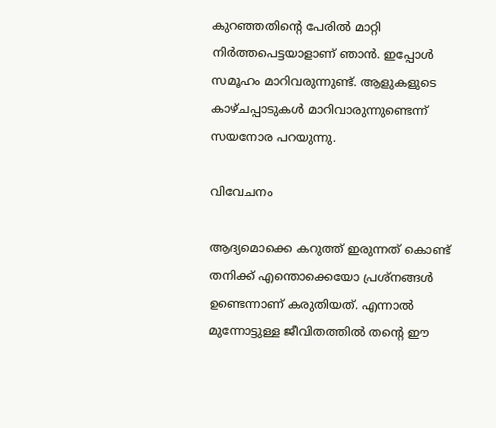കുറഞ്ഞതിന്റെ പേരിൽ മാറ്റി നിർത്തപെട്ടയാളാണ് ഞാൻ. ഇപ്പോൾ സമൂഹം മാറിവരുന്നുണ്ട്. ആളുകളുടെ കാഴ്ചപ്പാടുകൾ മാറിവാരുന്നുണ്ടെന്ന് സയനോര പറയുന്നു.

വിവേചനം

ആദ്യമൊക്കെ കറുത്ത് ഇരുന്നത് കൊണ്ട് തനിക്ക് എന്തൊക്കെയോ പ്രശ്നങ്ങൾ ഉണ്ടെന്നാണ് കരുതിയത്. എന്നാൽ മുന്നോട്ടുള്ള ജീവിതത്തിൽ തന്‍റെ ഈ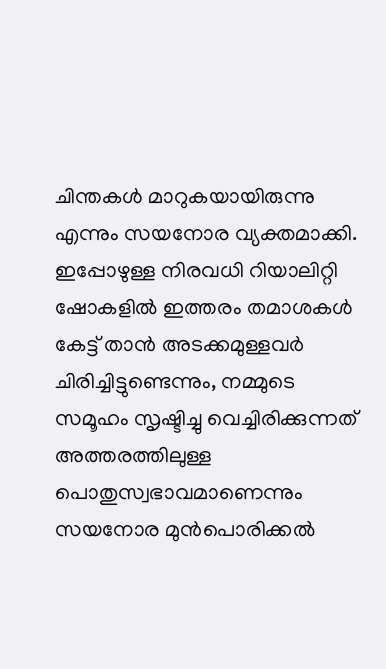ചിന്തകൾ മാറുകയായിരുന്നു എന്നും സയനോര വ്യക്തമാക്കി. ഇപ്പോഴുള്ള നിരവധി റിയാലിറ്റി ഷോകളിൽ ഇത്തരം തമാശകൾ കേട്ട് താൻ അടക്കമുള്ളവർ ചിരിച്ചിട്ടുണ്ടെന്നും, നമ്മുടെ സമൂഹം സൃഷ്ടിച്ചു വെച്ചിരിക്കുന്നത് അത്തരത്തിലുള്ള പൊതുസ്വഭാവമാണെന്നും സയനോര മുൻപൊരിക്കൽ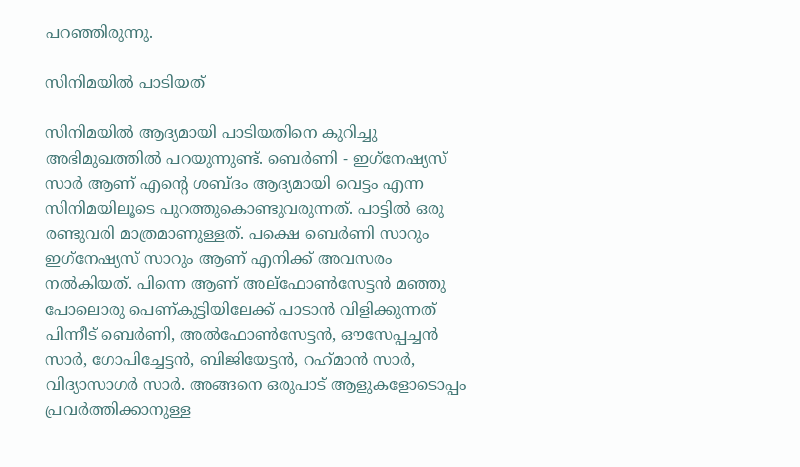പറഞ്ഞിരുന്നു.

സിനിമയിൽ പാടിയത്

സിനിമയിൽ ആദ്യമായി പാടിയതിനെ കുറിച്ചു അഭിമുഖത്തിൽ പറയുന്നുണ്ട്. ബെർണി - ഇഗ്‌നേഷ്യസ് സാർ ആണ് എന്റെ ശബ്ദം ആദ്യമായി വെട്ടം എന്ന സിനിമയിലൂടെ പുറത്തുകൊണ്ടുവരുന്നത്. പാട്ടിൽ ഒരു രണ്ടുവരി മാത്രമാണുള്ളത്. പക്ഷെ ബെർണി സാറും ഇഗ്‌നേഷ്യസ് സാറും ആണ് എനിക്ക് അവസരം നൽകിയത്. പിന്നെ ആണ് അല്ഫോൺസേട്ടൻ മഞ്ഞു പോലൊരു പെണ്കുട്ടിയിലേക്ക് പാടാൻ വിളിക്കുന്നത് പിന്നീട് ബെർണി, അൽഫോൺസേട്ടൻ, ഔസേപ്പച്ചൻ സാർ, ഗോപിച്ചേട്ടൻ, ബിജിയേട്ടൻ, റഹ്‌മാൻ സാർ, വിദ്യാസാഗർ സാർ. അങ്ങനെ ഒരുപാട് ആളുകളോടൊപ്പം പ്രവർത്തിക്കാനുള്ള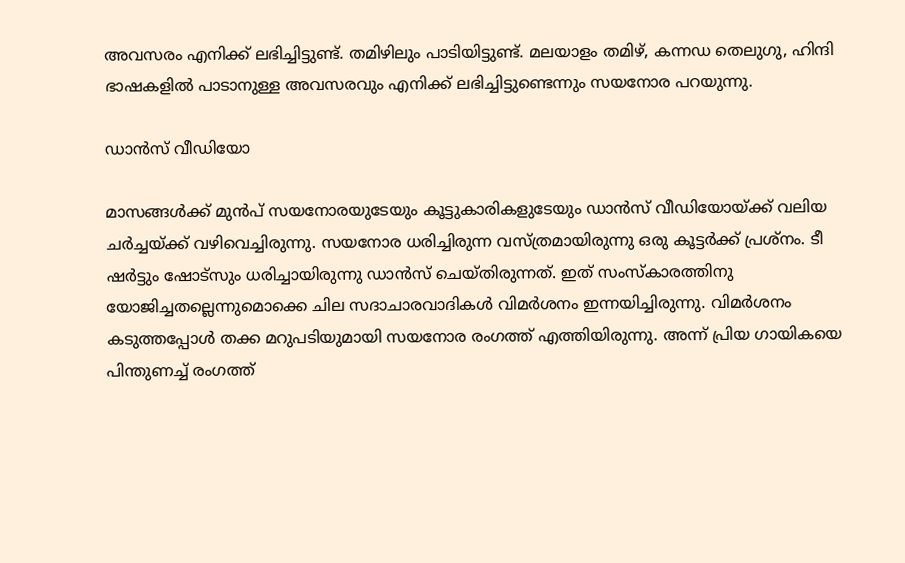അവസരം എനിക്ക് ലഭിച്ചിട്ടുണ്ട്. തമിഴിലും പാടിയിട്ടുണ്ട്. മലയാളം തമിഴ്, കന്നഡ തെലുഗു, ഹിന്ദി ഭാഷകളിൽ പാടാനുള്ള അവസരവും എനിക്ക് ലഭിച്ചിട്ടുണ്ടെന്നും സയനോര പറയുന്നു.

ഡാൻസ് വീഡിയോ

മാസങ്ങൾക്ക് മുൻപ് സയനോരയുടേയും കൂട്ടുകാരികളുടേയും ഡാൻസ് വീഡിയോയ്ക്ക് വലിയ ചർച്ചയ്ക്ക് വഴിവെച്ചിരുന്നു. സയനോര ധരിച്ചിരുന്ന വസ്ത്രമായിരുന്നു ഒരു കൂട്ടർക്ക് പ്രശ്നം. ടീ ഷ‍ർട്ടും ഷോട്സും ധരിച്ചായിരുന്നു ഡാൻസ് ചെയ്തിരുന്നത്. ഇത് സംസ്കാരത്തിനു യോജിച്ചതല്ലെന്നുമൊക്കെ ചില സദാചാരവാദികള്‍ വിമര്‍ശനം ഇന്നയിച്ചിരുന്നു. വിമർശനം കടുത്തപ്പോൾ തക്ക മറുപടിയുമായി സയനോര രംഗത്ത് എത്തിയിരുന്നു. അന്ന് പ്രിയ ഗായികയെ പിന്തുണച്ച് രംഗത്ത്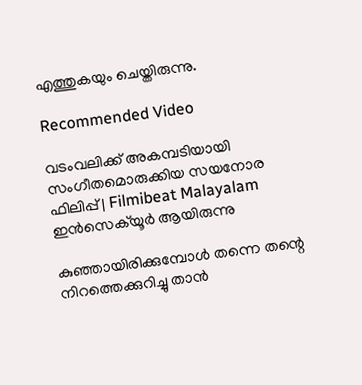എത്തുകയും ചെയ്തിരുന്നു.

Recommended Video

വടംവലിക്ക് അകമ്പടിയായി സംഗീതമൊരുക്കിയ സയനോര ഫിലിപ്പ് | Filmibeat Malayalam
ഇൻസെക്‌യൂർ ആയിരുന്നു

കുഞ്ഞായിരിക്കുമ്പോൾ തന്നെ തന്റെ നിറത്തെക്കുറിച്ചു താൻ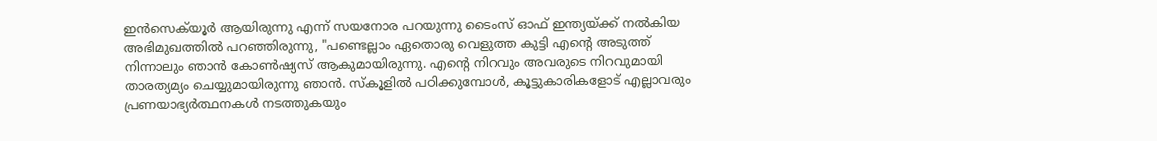ഇൻസെക്‌യൂർ ആയിരുന്നു എന്ന് സയനോര പറയുന്നു ടൈംസ് ഓഫ് ഇന്ത്യയ്ക്ക് നൽകിയ അഭിമുഖത്തിൽ പറഞ്ഞിരുന്നു, "പണ്ടെല്ലാം ഏതൊരു വെളുത്ത കുട്ടി എന്റെ അടുത്ത് നിന്നാലും ഞാൻ കോൺഷ്യസ് ആകുമായിരുന്നു. എന്റെ നിറവും അവരുടെ നിറവുമായി താരത്യമ്യം ചെയ്യുമായിരുന്നു ഞാൻ. സ്കൂളിൽ പഠിക്കുമ്പോൾ, കൂട്ടുകാരികളോട് എല്ലാവരും പ്രണയാഭ്യർത്ഥനകൾ നടത്തുകയും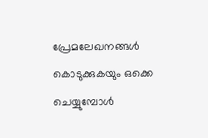പ്രേമലേഖനങ്ങൾ കൊടുക്കുകയും ഒക്കെ ചെയ്യുമ്പോൾ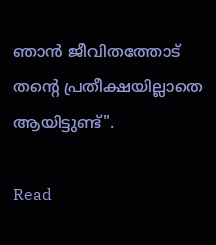ഞാൻ ജീവിതത്തോട് തന്റെ പ്രതീക്ഷയില്ലാതെ ആയിട്ടുണ്ട്".

Read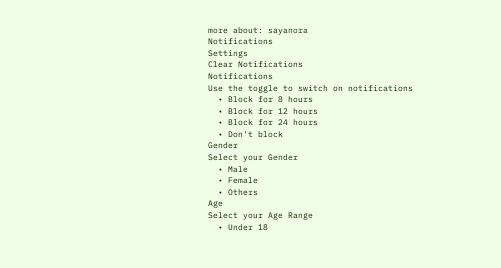more about: sayanora
Notifications
Settings
Clear Notifications
Notifications
Use the toggle to switch on notifications
  • Block for 8 hours
  • Block for 12 hours
  • Block for 24 hours
  • Don't block
Gender
Select your Gender
  • Male
  • Female
  • Others
Age
Select your Age Range
  • Under 18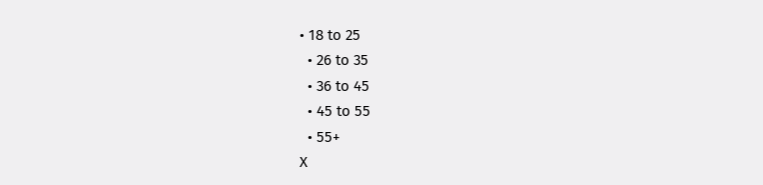• 18 to 25
  • 26 to 35
  • 36 to 45
  • 45 to 55
  • 55+
X